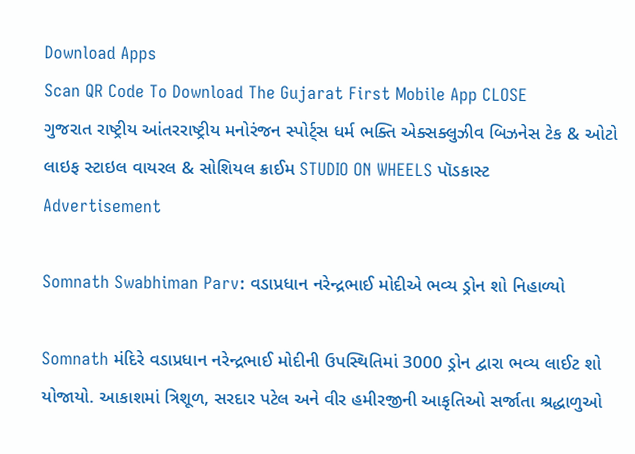Download Apps
Scan QR Code To Download The Gujarat First Mobile App CLOSE
ગુજરાત રાષ્ટ્રીય આંતરરાષ્ટ્રીય મનોરંજન સ્પોર્ટ્સ ધર્મ ભક્તિ એક્સક્લુઝીવ બિઝનેસ ટેક & ઓટો લાઇફ સ્ટાઇલ વાયરલ & સોશિયલ ક્રાઈમ STUDIO ON WHEELS પૉડકાસ્ટ
Advertisement

Somnath Swabhiman Parv: વડાપ્રધાન નરેન્દ્રભાઈ મોદીએ ભવ્ય ડ્રોન શો નિહાળ્યો

Somnath મંદિરે વડાપ્રધાન નરેન્દ્રભાઈ મોદીની ઉપસ્થિતિમાં 3000 ડ્રોન દ્વારા ભવ્ય લાઈટ શો યોજાયો. આકાશમાં ત્રિશૂળ, સરદાર પટેલ અને વીર હમીરજીની આકૃતિઓ સર્જાતા શ્રદ્ધાળુઓ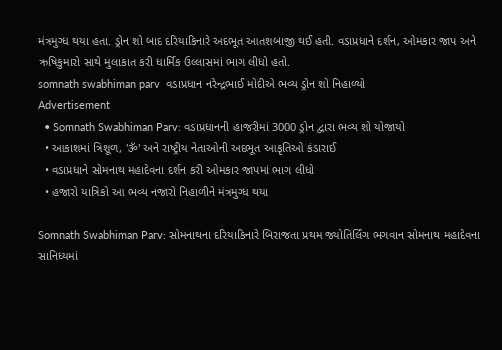મંત્રમુગ્ધ થયા હતા. ડ્રોન શો બાદ દરિયાકિનારે અદભૂત આતશબાજી થઈ હતી. વડાપ્રધાને દર્શન, ઓમકાર જાપ અને ઋષિકુમારો સાથે મુલાકાત કરી ધાર્મિક ઉલ્લાસમાં ભાગ લીધો હતો.
somnath swabhiman parv  વડાપ્રધાન નરેન્દ્રભાઈ મોદીએ ભવ્ય ડ્રોન શો નિહાળ્યો
Advertisement
  • Somnath Swabhiman Parv: વડાપ્રધાનની હાજરીમાં 3000 ડ્રોન દ્વારા ભવ્ય શો યોજાયો
  • આકાશમાં ત્રિશૂળ, 'ૐ' અને રાષ્ટ્રીય નેતાઓની અદભૂત આકૃતિઓ કંડારાઈ
  • વડાપ્રધાને સોમનાથ મહાદેવના દર્શન કરી ઓમકાર જાપમાં ભાગ લીધો
  • હજારો યાત્રિકો આ ભવ્ય નજારો નિહાળીને મંત્રમુગ્ધ થયા

Somnath Swabhiman Parv: સોમનાથના દરિયાકિનારે બિરાજતા પ્રથમ જ્યોતિર્લિંગ ભગવાન સોમનાથ મહાદેવના સાનિધ્યમાં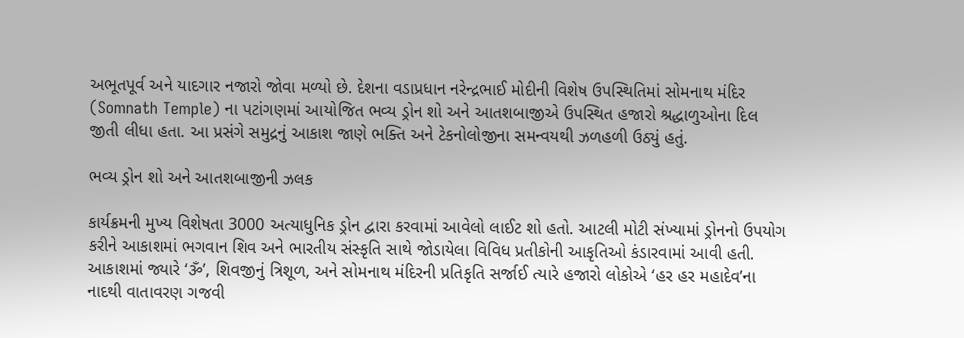અભૂતપૂર્વ અને યાદગાર નજારો જોવા મળ્યો છે. દેશના વડાપ્રધાન નરેન્દ્રભાઈ મોદીની વિશેષ ઉપસ્થિતિમાં સોમનાથ મંદિર (Somnath Temple) ના પટાંગણમાં આયોજિત ભવ્ય ડ્રોન શો અને આતશબાજીએ ઉપસ્થિત હજારો શ્રદ્ધાળુઓના દિલ જીતી લીધા હતા. આ પ્રસંગે સમુદ્રનું આકાશ જાણે ભક્તિ અને ટેકનોલોજીના સમન્વયથી ઝળહળી ઉઠ્યું હતું.

ભવ્ય ડ્રોન શો અને આતશબાજીની ઝલક

કાર્યક્રમની મુખ્ય વિશેષતા 3000 અત્યાધુનિક ડ્રોન દ્વારા કરવામાં આવેલો લાઈટ શો હતો. આટલી મોટી સંખ્યામાં ડ્રોનનો ઉપયોગ કરીને આકાશમાં ભગવાન શિવ અને ભારતીય સંસ્કૃતિ સાથે જોડાયેલા વિવિધ પ્રતીકોની આકૃતિઓ કંડારવામાં આવી હતી. આકાશમાં જ્યારે ‘ૐ’, શિવજીનું ત્રિશૂળ, અને સોમનાથ મંદિરની પ્રતિકૃતિ સર્જાઈ ત્યારે હજારો લોકોએ ‘હર હર મહાદેવ’ના નાદથી વાતાવરણ ગજવી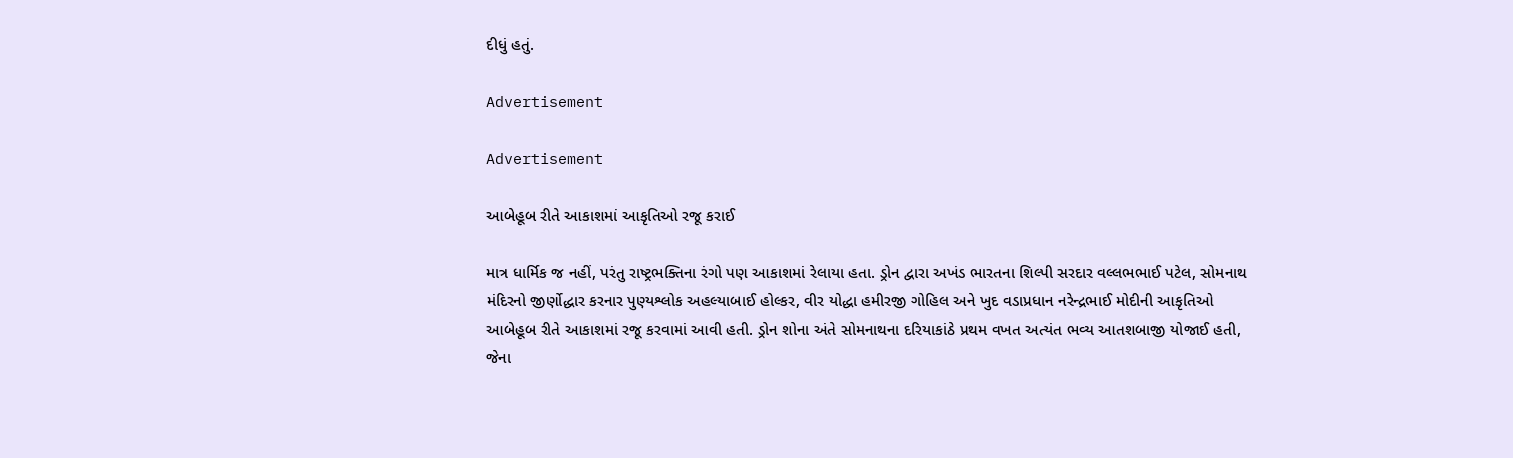દીધું હતું.

Advertisement

Advertisement

આબેહૂબ રીતે આકાશમાં આકૃતિઓ રજૂ કરાઈ

માત્ર ધાર્મિક જ નહીં, પરંતુ રાષ્ટ્રભક્તિના રંગો પણ આકાશમાં રેલાયા હતા. ડ્રોન દ્વારા અખંડ ભારતના શિલ્પી સરદાર વલ્લભભાઈ પટેલ, સોમનાથ મંદિરનો જીર્ણોદ્ધાર કરનાર પુણ્યશ્લોક અહલ્યાબાઈ હોલ્કર, વીર યોદ્ધા હમીરજી ગોહિલ અને ખુદ વડાપ્રધાન નરેન્દ્રભાઈ મોદીની આકૃતિઓ આબેહૂબ રીતે આકાશમાં રજૂ કરવામાં આવી હતી. ડ્રોન શોના અંતે સોમનાથના દરિયાકાંઠે પ્રથમ વખત અત્યંત ભવ્ય આતશબાજી યોજાઈ હતી, જેના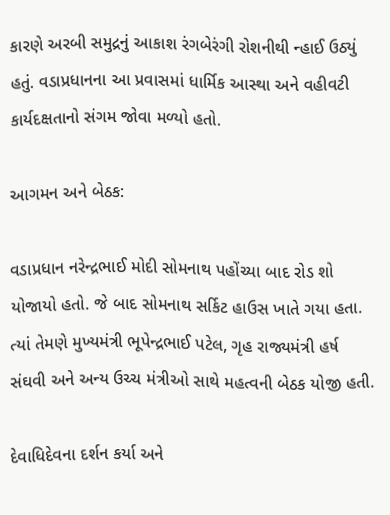કારણે અરબી સમુદ્રનું આકાશ રંગબેરંગી રોશનીથી ન્હાઈ ઉઠ્યું હતું. વડાપ્રધાનના આ પ્રવાસમાં ધાર્મિક આસ્થા અને વહીવટી કાર્યદક્ષતાનો સંગમ જોવા મળ્યો હતો.

આગમન અને બેઠક:

વડાપ્રધાન નરેન્દ્રભાઈ મોદી સોમનાથ પહોંચ્યા બાદ રોડ શો યોજાયો હતો. જે બાદ સોમનાથ સર્કિટ હાઉસ ખાતે ગયા હતા. ત્યાં તેમણે મુખ્યમંત્રી ભૂપેન્દ્રભાઈ પટેલ, ગૃહ રાજ્યમંત્રી હર્ષ સંઘવી અને અન્ય ઉચ્ચ મંત્રીઓ સાથે મહત્વની બેઠક યોજી હતી.

દેવાધિદેવના દર્શન કર્યા અને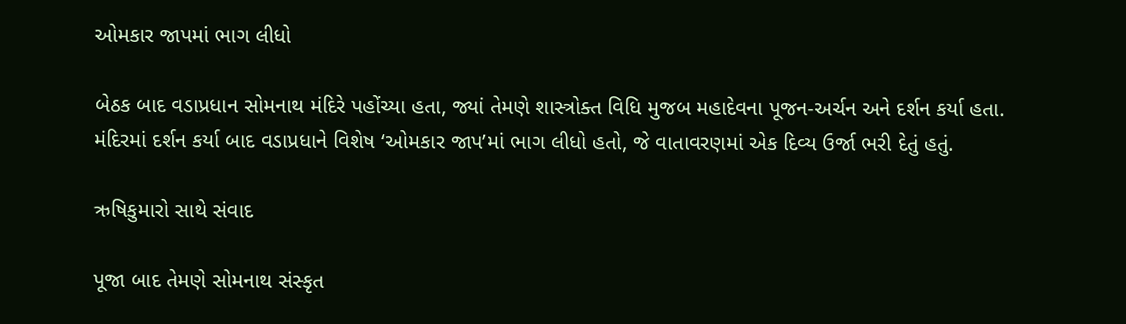ઓમકાર જાપમાં ભાગ લીધો

બેઠક બાદ વડાપ્રધાન સોમનાથ મંદિરે પહોંચ્યા હતા, જ્યાં તેમણે શાસ્ત્રોક્ત વિધિ મુજબ મહાદેવના પૂજન-અર્ચન અને દર્શન કર્યા હતા. મંદિરમાં દર્શન કર્યા બાદ વડાપ્રધાને વિશેષ ‘ઓમકાર જાપ’માં ભાગ લીધો હતો, જે વાતાવરણમાં એક દિવ્ય ઉર્જા ભરી દેતું હતું.

ઋષિકુમારો સાથે સંવાદ

પૂજા બાદ તેમણે સોમનાથ સંસ્કૃત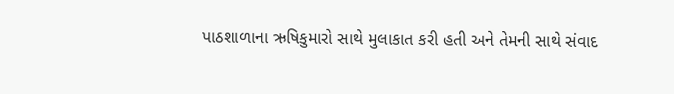પાઠશાળાના ઋષિકુમારો સાથે મુલાકાત કરી હતી અને તેમની સાથે સંવાદ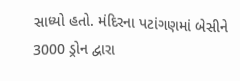સાધ્યો હતો. મંદિરના પટાંગણમાં બેસીને 3000 ડ્રોન દ્વારા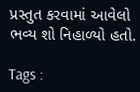પ્રસ્તુત કરવામાં આવેલો ભવ્ય શો નિહાળ્યો હતો.

Tags :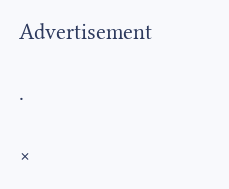Advertisement

.

×